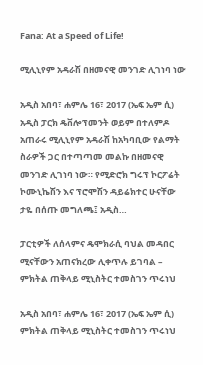Fana: At a Speed of Life!

ሚሊኒየም አዳራሽ በዘመናዊ መንገድ ሊገነባ ነው

አዲስ አበባ፣ ሐምሌ 16፣ 2017 (ኤፍ ኤም ሲ) አዲስ ፓርክ ዴቨሎፕመንት ወይም በተለምዶ አጠራሩ ሚሊኒየም አዳራሽ ከአካባቢው የልማት ስራዎች ጋር በተጣጣመ መልኩ በዘመናዊ መንገድ ሊገነባ ነው። የሚድሮክ ግሩፕ ኮርፖሬት ኮሙኒኬሽን እና ፕሮሞሽን ዳይሬክተር ሁናቸው ታዬ በሰጡ መግለጫ፤ አዲስ…

ፓርቲዎች ለሰላምና ዴሞክራሲ ባህል መዳበር ሚናቸውን አጠናክረው ሊቀጥሉ ይገባል – ምክትል ጠቅላይ ሚኒስትር ተመስገን ጥሩነህ

አዲስ አበባ፣ ሐምሌ 16፣ 2017 (ኤፍ ኤም ሲ) ምክትል ጠቅላይ ሚኒስትር ተመስገን ጥሩነህ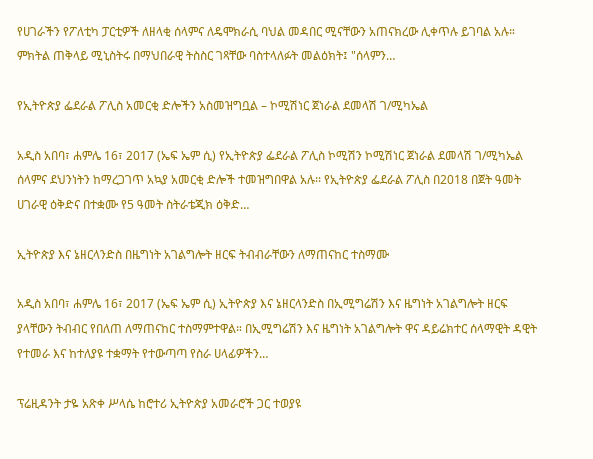የሀገራችን የፖለቲካ ፓርቲዎች ለዘላቂ ሰላምና ለዴሞክራሲ ባህል መዳበር ሚናቸውን አጠናክረው ሊቀጥሉ ይገባል አሉ። ምክትል ጠቅላይ ሚኒስትሩ በማህበራዊ ትስስር ገጻቸው ባስተላለፉት መልዕክት፤ "ሰላምን…

የኢትዮጵያ ፌደራል ፖሊስ አመርቂ ድሎችን አስመዝግቧል – ኮሚሽነር ጀነራል ደመላሽ ገ/ሚካኤል

አዲስ አበባ፣ ሐምሌ 16፣ 2017 (ኤፍ ኤም ሲ) የኢትዮጵያ ፌደራል ፖሊስ ኮሚሽን ኮሚሽነር ጀነራል ደመላሽ ገ/ሚካኤል ሰላምና ደህንነትን ከማረጋገጥ አኳያ አመርቂ ድሎች ተመዝግበዋል አሉ፡፡ የኢትዮጵያ ፌደራል ፖሊስ በ2018 በጀት ዓመት ሀገራዊ ዕቅድና በተቋሙ የ5 ዓመት ስትራቴጂክ ዕቅድ…

ኢትዮጵያ እና ኔዘርላንድስ በዜግነት አገልግሎት ዘርፍ ትብብራቸውን ለማጠናከር ተስማሙ

አዲስ አበባ፣ ሐምሌ 16፣ 2017 (ኤፍ ኤም ሲ) ኢትዮጵያ እና ኔዘርላንድስ በኢሚግሬሽን እና ዜግነት አገልግሎት ዘርፍ ያላቸውን ትብብር የበለጠ ለማጠናከር ተስማምተዋል። በኢሚግሬሽን እና ዜግነት አገልግሎት ዋና ዳይሬክተር ሰላማዊት ዳዊት የተመራ እና ከተለያዩ ተቋማት የተውጣጣ የስራ ሀላፊዎችን…

ፕሬዚዳንት ታዬ አጽቀ ሥላሴ ከሮተሪ ኢትዮጵያ አመራሮች ጋር ተወያዩ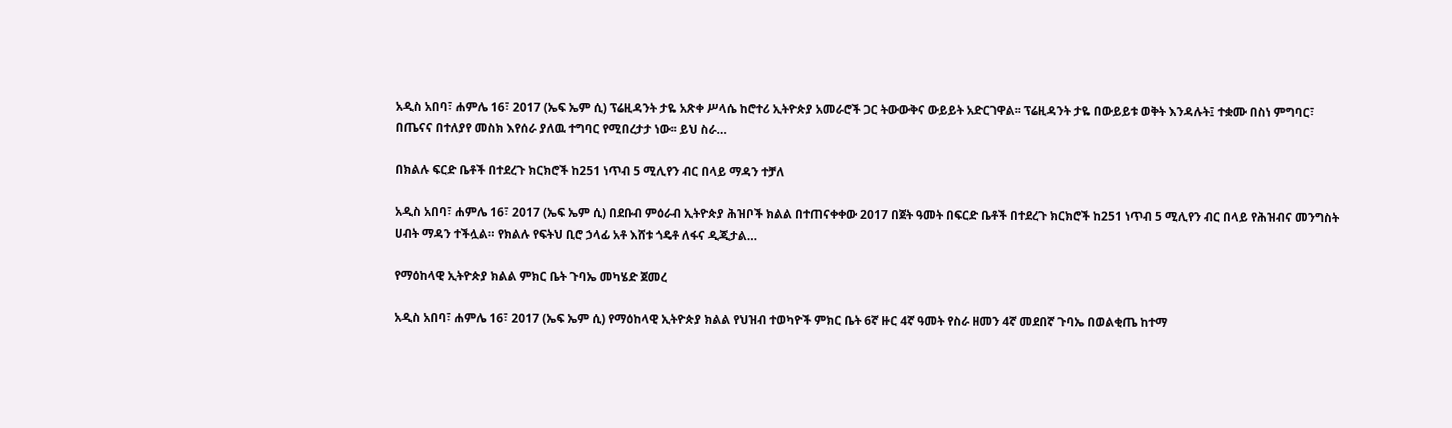አዲስ አበባ፣ ሐምሌ 16፣ 2017 (ኤፍ ኤም ሲ) ፕሬዚዳንት ታዬ አጽቀ ሥላሴ ከሮተሪ ኢትዮጵያ አመራሮች ጋር ትውውቅና ውይይት አድርገዋል፡፡ ፕሬዚዳንት ታዬ በውይይቱ ወቅት እንዳሉት፤ ተቋሙ በስነ ምግባር፣ በጤናና በተለያየ መስክ እየሰራ ያለዉ ተግባር የሚበረታታ ነው፡፡ ይህ ስራ…

በክልሉ ፍርድ ቤቶች በተደረጉ ክርክሮች ከ251 ነጥብ 5 ሚሊየን ብር በላይ ማዳን ተቻለ

አዲስ አበባ፣ ሐምሌ 16፣ 2017 (ኤፍ ኤም ሲ) በደቡብ ምዕራብ ኢትዮጵያ ሕዝቦች ክልል በተጠናቀቀው 2017 በጀት ዓመት በፍርድ ቤቶች በተደረጉ ክርክሮች ከ251 ነጥብ 5 ሚሊየን ብር በላይ የሕዝብና መንግስት ሀብት ማዳን ተችሏል። የክልሉ የፍትህ ቢሮ ኃላፊ አቶ እሸቱ ጎዴቶ ለፋና ዲጂታል…

የማዕከላዊ ኢትዮጵያ ክልል ምክር ቤት ጉባኤ መካሄድ ጀመረ

አዲስ አበባ፣ ሐምሌ 16፣ 2017 (ኤፍ ኤም ሲ) የማዕከላዊ ኢትዮጵያ ክልል የህዝብ ተወካዮች ምክር ቤት 6ኛ ዙር 4ኛ ዓመት የስራ ዘመን 4ኛ መደበኛ ጉባኤ በወልቂጤ ከተማ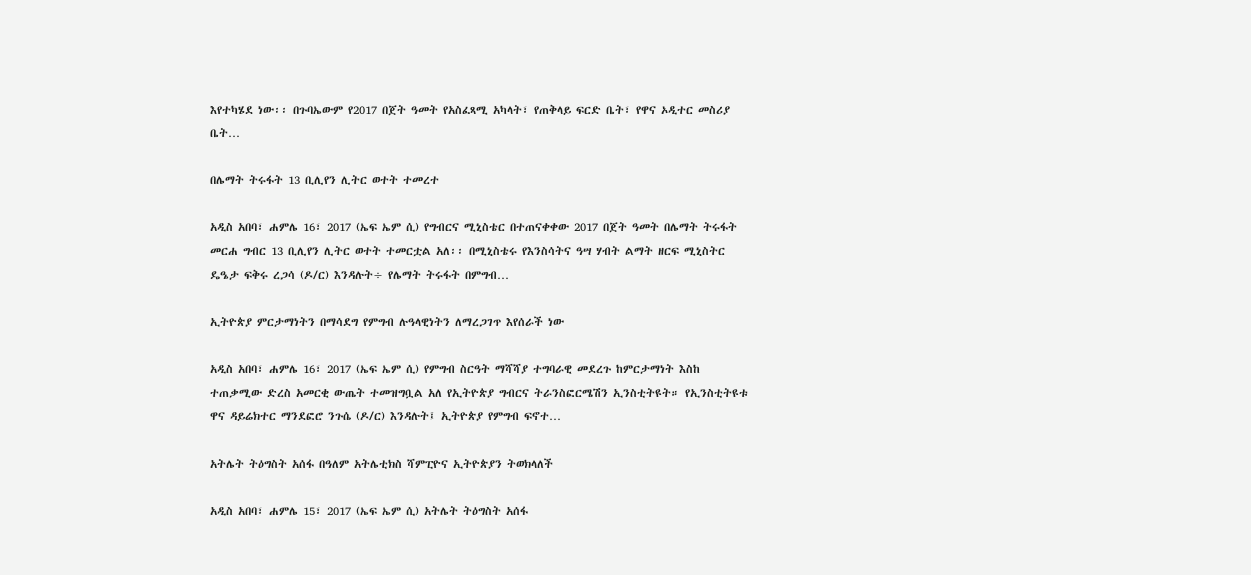እየተካሄደ ነው፡፡ በጉባኤውም የ2017 በጀት ዓመት የአስፈጻሚ አካላት፣ የጠቅላይ ፍርድ ቤት፣ የዋና ኦዲተር መስሪያ ቤት…

በሌማት ትሩፋት 13 ቢሊየን ሊትር ወተት ተመረተ

አዲስ አበባ፣ ሐምሌ 16፣ 2017 (ኤፍ ኤም ሲ) የግብርና ሚኒስቴር በተጠናቀቀው 2017 በጀት ዓመት በሌማት ትሩፋት መርሐ ግብር 13 ቢሊየን ሊትር ወተት ተመርቷል አለ፡፡ በሚኒስቴሩ የእንስሳትና ዓሣ ሃብት ልማት ዘርፍ ሚኒስትር ዴዔታ ፍቅሩ ረጋሳ (ዶ/ር) እንዳሉት÷ የሌማት ትሩፋት በምግብ…

ኢትዮጵያ ምርታማነትን በማሳደግ የምግብ ሉዓላዊነትን ለማረጋገጥ እየሰራች ነው

አዲስ አበባ፣ ሐምሌ 16፣ 2017 (ኤፍ ኤም ሲ) የምግብ ስርዓት ማሻሻያ ተግባራዊ መደረጉ ከምርታማነት እስከ ተጠቃሚው ድረስ አመርቂ ውጤት ተመዝግቧል አለ የኢትዮጵያ ግብርና ትራንስፎርሜሽን ኢንስቲትዩት። የኢንስቲትዩቱ ዋና ዳይሬክተር ማንደፎሮ ንጉሴ (ዶ/ር) እንዳሉት፤ ኢትዮጵያ የምግብ ፍኖተ…

አትሌት ትዕግስት አሰፋ በዓለም አትሌቲክስ ሻምፒዮና ኢትዮጵያን ትወክላለች

አዲስ አበባ፣ ሐምሌ 15፣ 2017 (ኤፍ ኤም ሲ) አትሌት ትዕግስት አሰፋ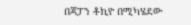በጃፓን ቶኪዮ በሚካሄደው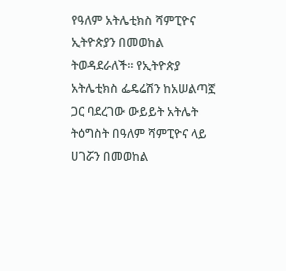የዓለም አትሌቲክስ ሻምፒዮና ኢትዮጵያን በመወከል ትወዳደራለች። የኢትዮጵያ አትሌቲክስ ፌዴሬሽን ከአሠልጣኟ ጋር ባደረገው ውይይት አትሌት ትዕግስት በዓለም ሻምፒዮና ላይ ሀገሯን በመወከል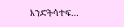እንድትሳተፍ…